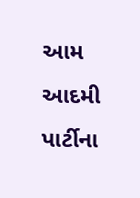આમ આદમી પાર્ટીના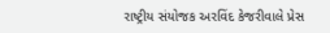રાષ્ટ્રીય સંયોજક અરવિંદ કેજરીવાલે પ્રેસ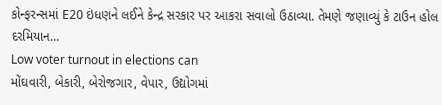કોન્ફરન્સમાં E20 ઇંધણને લઈને કેન્દ્ર સરકાર પર આકરા સવાલો ઉઠાવ્યા. તેમણે જણાવ્યું કે ટાઉન હોલ દરમિયાન...
Low voter turnout in elections can
મોંઘવારી, બેકારી, બેરોજગાર, વેપાર, ઉદ્યોગમાં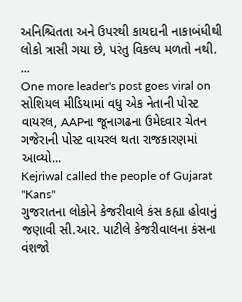અનિશ્ચિતતા અને ઉપરથી કાયદાની નાકાબંધીથી લોકો ત્રાસી ગયા છે, પરંતુ વિકલ્પ મળતો નથી.
...
One more leader's post goes viral on
સોશિયલ મીડિયામાં વધુ એક નેતાની પોસ્ટ વાયરલ, AAPના જૂનાગઢના ઉમેદવાર ચેતન ગજેરાની પોસ્ટ વાયરલ થતા રાજકારણમાં આવ્યો...
Kejriwal called the people of Gujarat "Kans"
ગુજરાતના લોકોને કેજરીવાલે કંસ કહ્યા હોવાનું જણાવી સી.આર. પાટીલે કેજરીવાલના કંસના વંશજો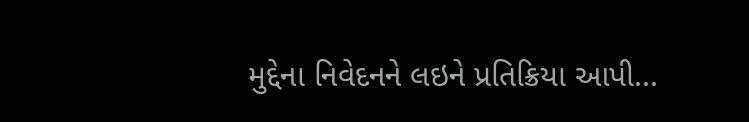મુદ્દેના નિવેદનને લઇને પ્રતિક્રિયા આપી...